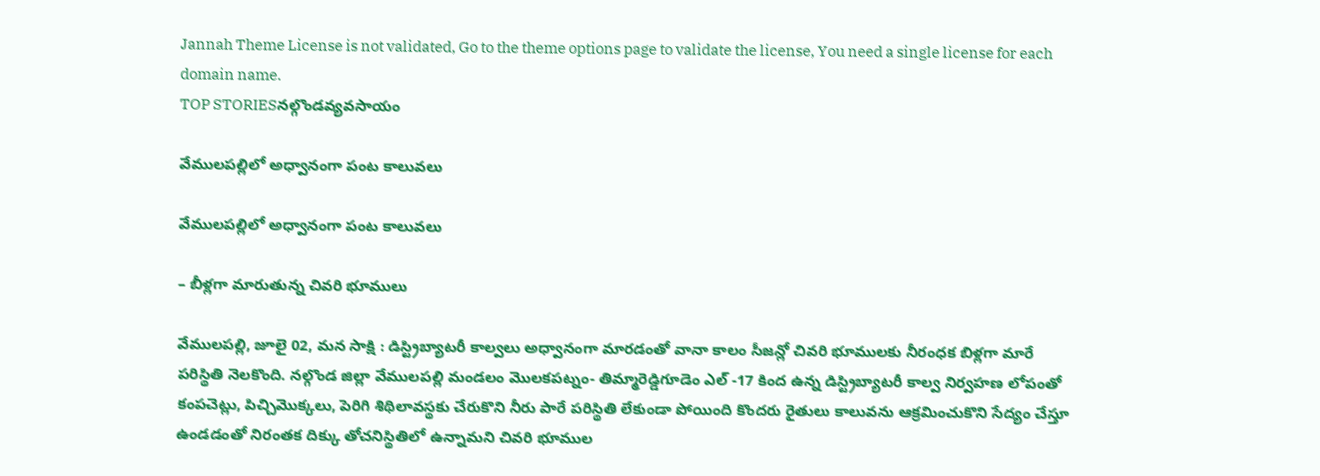Jannah Theme License is not validated, Go to the theme options page to validate the license, You need a single license for each domain name.
TOP STORIESనల్గొండవ్యవసాయం

వేములపల్లిలో అధ్వానంగా పంట కాలువలు

వేములపల్లిలో అధ్వానంగా పంట కాలువలు

– బీళ్లగా మారుతున్న చివరి భూములు

వేములపల్లి, జూలై 02, మన సాక్షి : డిస్ట్రిబ్యాటరీ కాల్వలు అధ్వానంగా మారడంతో వానా కాలం సీజన్లో చివరి భూములకు నీరంధక బిళ్లగా మారే పరిస్థితి నెలకొంది. నల్గొండ జిల్లా వేములపల్లి మండలం మొలకపట్నం- తిమ్మారెడ్డిగూడెం ఎల్ -17 కింద ఉన్న డిస్ట్రిబ్యాటరీ కాల్వ నిర్వహణ లోపంతో కంపచెట్లు, పిచ్చిమొక్కలు, పెరిగి శిథిలావస్థకు చేరుకొని నీరు పారే పరిస్థితి లేకుండా పోయింది కొందరు రైతులు కాలువను ఆక్రమించుకొని సేద్యం చేస్తూ ఉండడంతో నిరంతక దిక్కు తోచనిస్థితిలో ఉన్నామని చివరి భూముల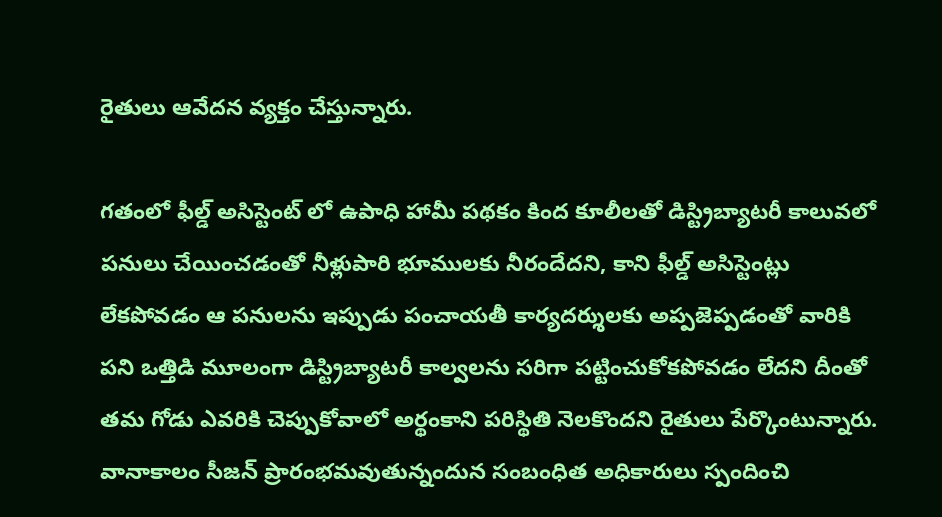రైతులు ఆవేదన వ్యక్తం చేస్తున్నారు.

గతంలో ఫీల్డ్ అసిస్టెంట్ లో ఉపాధి హామీ పథకం కింద కూలీలతో డిస్ట్రిబ్యాటరీ కాలువలో పనులు చేయించడంతో నీళ్లుపారి భూములకు నీరందేదని, కాని ఫీల్డ్ అసిస్టెంట్లు లేకపోవడం ఆ పనులను ఇప్పుడు పంచాయతీ కార్యదర్శులకు అప్పజెప్పడంతో వారికి పని ఒత్తిడి మూలంగా డిస్ట్రిబ్యాటరీ కాల్వలను సరిగా పట్టించుకోకపోవడం లేదని దీంతో తమ గోడు ఎవరికి చెప్పుకోవాలో అర్థంకాని పరిస్థితి నెలకొందని రైతులు పేర్కొంటున్నారు. వానాకాలం సీజన్ ప్రారంభమవుతున్నందున సంబంధిత అధికారులు స్పందించి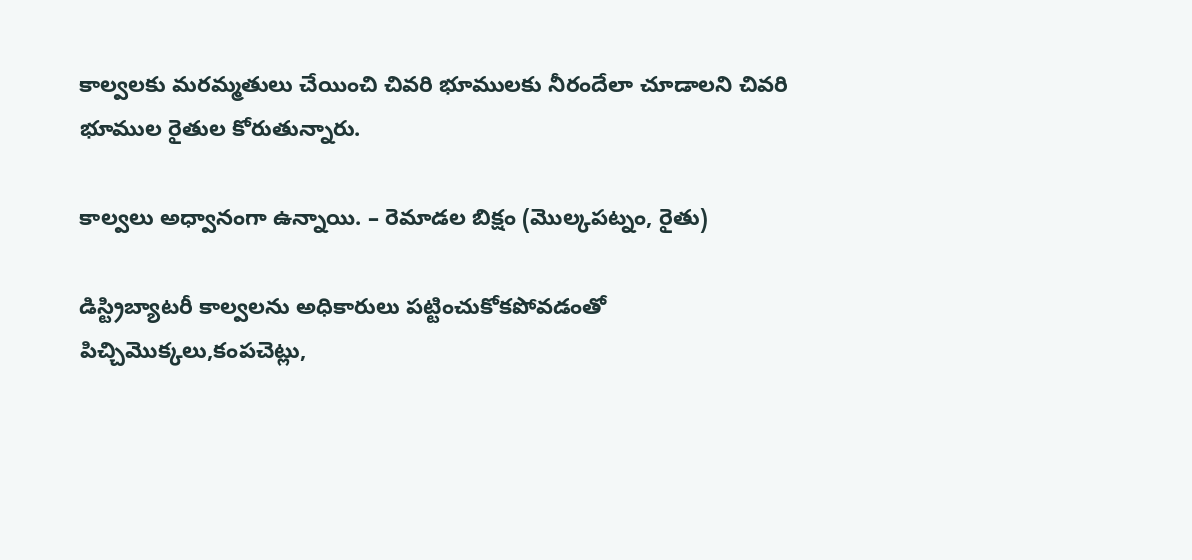కాల్వలకు మరమ్మతులు చేయించి చివరి భూములకు నీరందేలా చూడాలని చివరి భూముల రైతుల కోరుతున్నారు.

కాల్వలు అధ్వానంగా ఉన్నాయి. – రెమాడల బిక్షం (మొల్కపట్నం, రైతు)

డిస్ట్రిబ్యాటరీ కాల్వలను అధికారులు పట్టించుకోకపోవడంతో పిచ్చిమొక్కలు,కంపచెట్లు,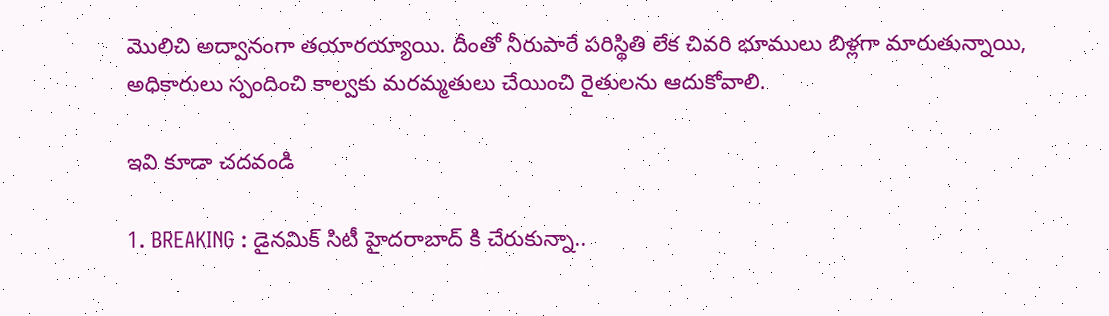మొలిచి అద్వానంగా తయారయ్యాయి. దీంతో నీరుపారే పరిస్థితి లేక చివరి భూములు బిళ్లగా మారుతున్నాయి, అధికారులు స్పందించి కాల్వకు మరమ్మతులు చేయించి రైతులను ఆదుకోవాలి.

ఇవి కూడా చదవండి

1. BREAKING : డైనమిక్ సిటీ హైదరాబాద్ కి చేరుకున్నా..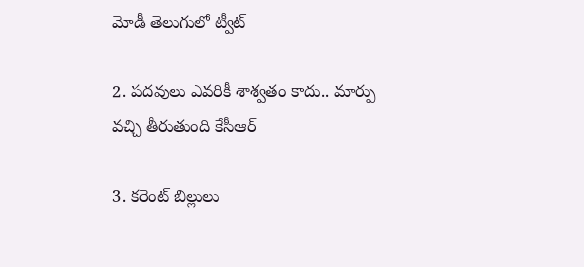మోడీ తెలుగులో ట్వీట్

2. పదవులు ఎవరికీ శాశ్వతం కాదు.. మార్పు వచ్చి తీరుతుంది కేసీఆర్‌

3. కరెంట్ బిల్లులు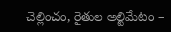చెల్లించం, రైతుల అల్టిమేటం –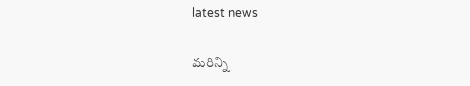latest news

మరిన్ని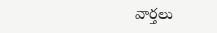వార్తలు